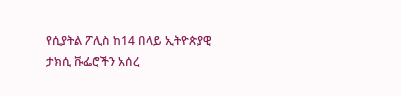የሲያትል ፖሊስ ከ14 በላይ ኢትዮጵያዊ ታክሲ ቩፌሮችን አሰረ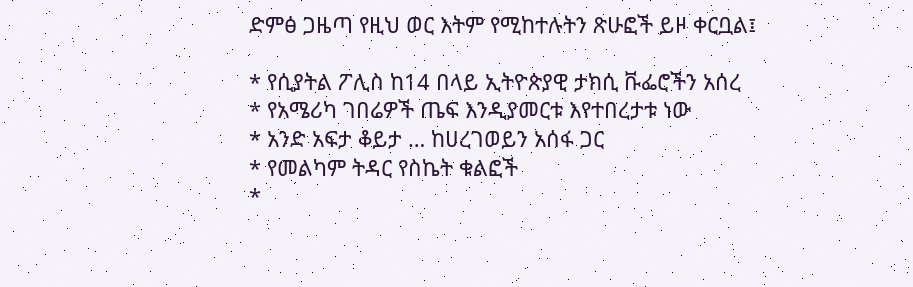ድምፅ ጋዜጣ የዚህ ወር እትም የሚከተሉትን ጽሁፎች ይዞ ቀርቧል፤

* የሲያትል ፖሊስ ከ14 በላይ ኢትዮጵያዊ ታክሲ ቩፌሮችን አሰረ
* የአሜሪካ ገበሬዎች ጤፍ እንዲያመርቱ እየተበረታቱ ነው
* አንድ አፍታ ቆይታ … ከሀረገወይን አሰፋ ጋር
* የመልካም ትዳር የስኬት ቁልፎች
*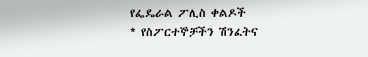የፌዴራል ፖሊስ ቀልዶች
* የስፖርተኞቻችን ሽንፈትና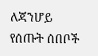ለጃንሆይ የሰጡት ሰበቦች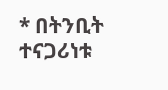* በትንቢት ተናጋሪነቱ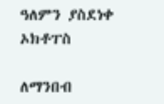ዓለምን ያስደነቀ ኦክቶፐስ

ለማንበብ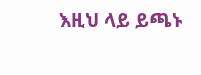እዚህ ላይ ይጫኑ